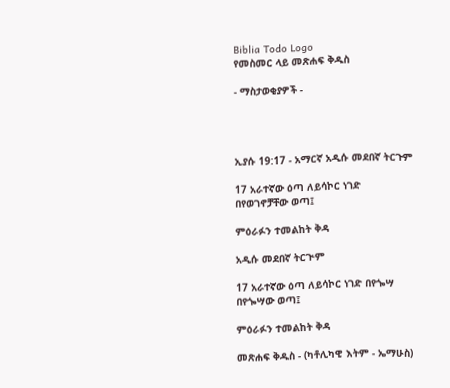Biblia Todo Logo
የመስመር ላይ መጽሐፍ ቅዱስ

- ማስታወቂያዎች -




ኢያሱ 19:17 - አማርኛ አዲሱ መደበኛ ትርጉም

17 አራተኛው ዕጣ ለይሳኮር ነገድ በየወገኖቻቸው ወጣ፤

ምዕራፉን ተመልከት ቅዳ

አዲሱ መደበኛ ትርጒም

17 አራተኛው ዕጣ ለይሳኮር ነገድ በየጐሣ በየጐሣው ወጣ፤

ምዕራፉን ተመልከት ቅዳ

መጽሐፍ ቅዱስ - (ካቶሊካዊ እትም - ኤማሁስ)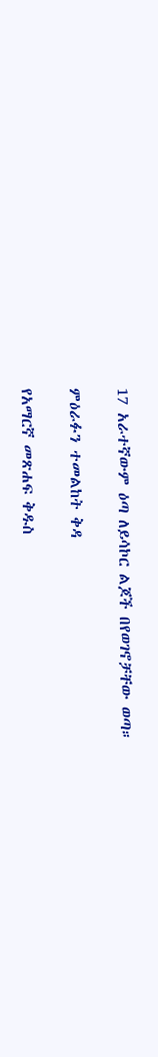17 አራተኛውም ዕጣ ለይሳኮር ልጆች በየወገኖቻቸው ወጣ።

ምዕራፉን ተመልከት ቅዳ

የአማርኛ መጽሐፍ ቅዱስ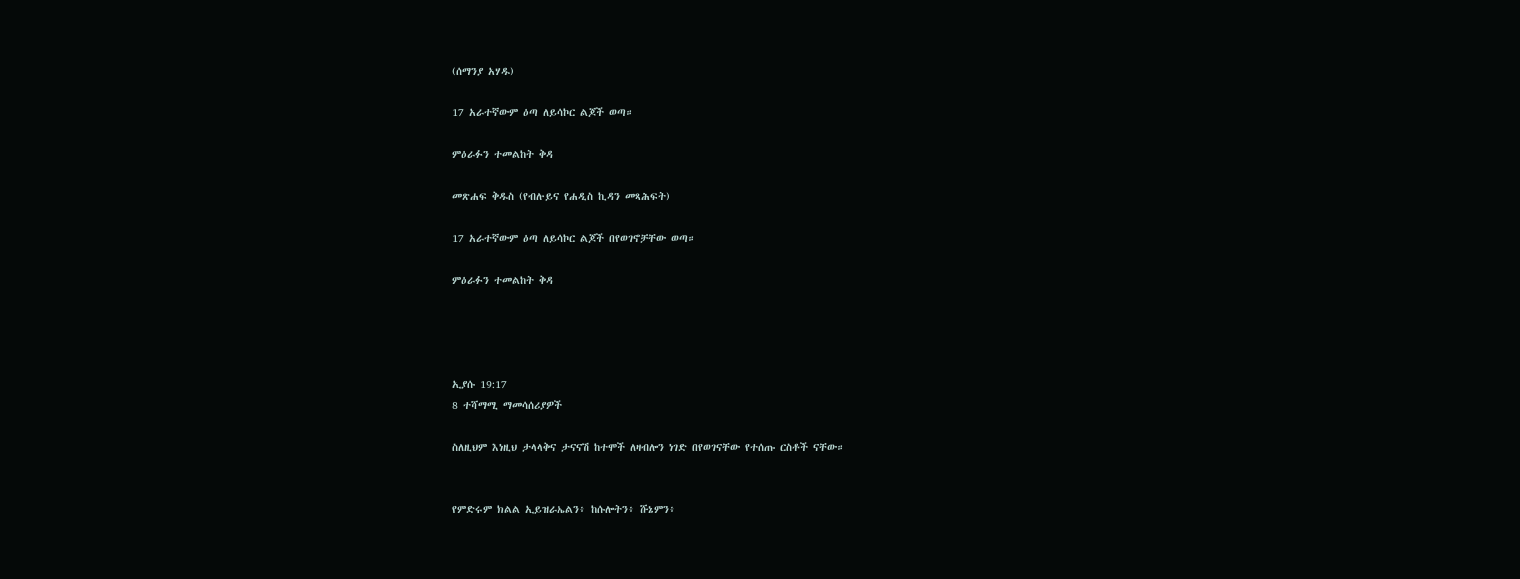(ሰማንያ አሃዱ)

17 አራተኛውም ዕጣ ለይሳኮር ልጆች ወጣ።

ምዕራፉን ተመልከት ቅዳ

መጽሐፍ ቅዱስ (የብሉይና የሐዲስ ኪዳን መጻሕፍት)

17 አራተኛውም ዕጣ ለይሳኮር ልጆች በየወገኖቻቸው ወጣ።

ምዕራፉን ተመልከት ቅዳ




ኢያሱ 19:17
8 ተሻማሚ ማመሳሰሪያዎች

ስለዚህም እነዚህ ታላላቅና ታናናሽ ከተሞች ለዛብሎን ነገድ በየወገናቸው የተሰጡ ርስቶች ናቸው።


የምድሩም ክልል ኢይዝራኤልን፥ ከሱሎትን፥ ሹኔምን፥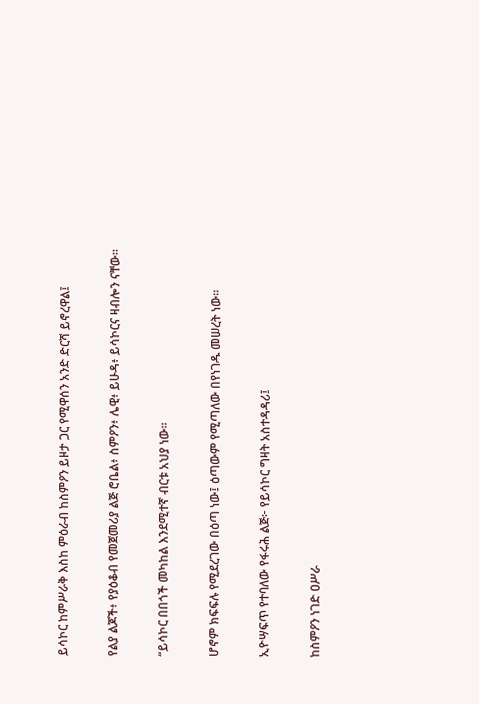ይሳኮር ከምሥራቅ እስከ ምዕራብ ከስምዖን ይዞታ ጋር የሚዋሰን አንድ ድርሻ ይኖረዋል፤


የልያ ልጆች፥ የያዕቆብ የመጀመሪያ ልጅ ሮቤል፥ ስምዖን፥ ሌዊ፥ ይሁዳ፥ ይሳኮርና ዛብሎን ናቸው።


“ይሳኮር በበጎች መካከል እንደሚተኛ ብርቱ አህያ ነው።


ሆኖም ክፍፍሉ የሚደረገው በዕጣ ነው፤ ዕጣውም የሚጣለው በየነገዱ መሠረት ነው።


ኢዮሣፍጥ የተባለው የፋሩሕ ልጅ፦ የይሳኮር ግዛት አስተዳዳሪ፤


ከስምዖን ነገድ ዐሥራ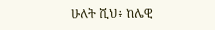ሁለት ሺህ፥ ከሌዊ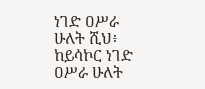ነገድ ዐሥራ ሁለት ሺህ፥ ከይሳኮር ነገድ ዐሥራ ሁለት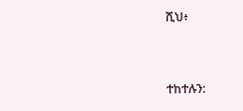ሺህ፥


ተከተሉን: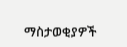ማስታወቂያዎች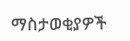ማስታወቂያዎች